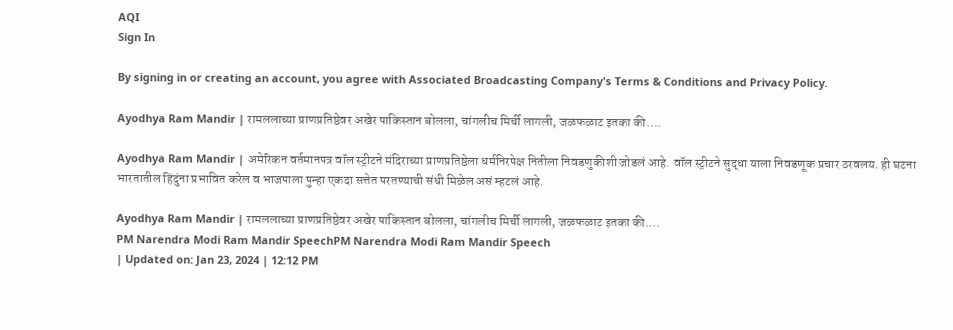AQI
Sign In

By signing in or creating an account, you agree with Associated Broadcasting Company's Terms & Conditions and Privacy Policy.

Ayodhya Ram Mandir | रामललाच्या प्राणप्रतिष्ठेवर अखेर पाकिस्तान बोलला, चांगलीच मिर्ची लागली, जळफळाट इतका की….

Ayodhya Ram Mandir | अमेरिकन वर्तमानपत्र वॉल स्ट्रीटने मंदिराच्या प्राणप्रतिष्ठेला धर्मनिरपेक्ष नितीला निवडणुकीशी जोडलं आहे. वॉल स्ट्रीटने सुद्धा याला निवडणूक प्रचार ठरवलय. ही घटना भारतातील हिंदुंना प्रभावित करेल व भाजपाला पुन्हा एकदा सत्तेत परतण्याची संधी मिळेल असं म्हटलं आहे.

Ayodhya Ram Mandir | रामललाच्या प्राणप्रतिष्ठेवर अखेर पाकिस्तान बोलला, चांगलीच मिर्ची लागली, जळफळाट इतका की....
PM Narendra Modi Ram Mandir SpeechPM Narendra Modi Ram Mandir Speech
| Updated on: Jan 23, 2024 | 12:12 PM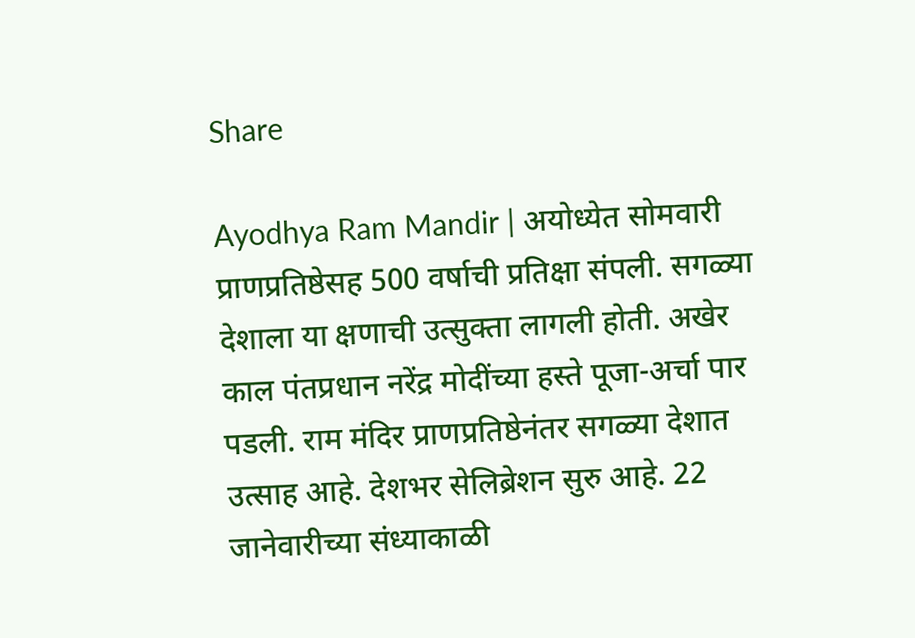Share

Ayodhya Ram Mandir | अयोध्येत सोमवारी प्राणप्रतिष्ठेसह 500 वर्षाची प्रतिक्षा संपली. सगळ्या देशाला या क्षणाची उत्सुक्ता लागली होती. अखेर काल पंतप्रधान नरेंद्र मोदींच्या हस्ते पूजा-अर्चा पार पडली. राम मंदिर प्राणप्रतिष्ठेनंतर सगळ्या देशात उत्साह आहे. देशभर सेलिब्रेशन सुरु आहे. 22 जानेवारीच्या संध्याकाळी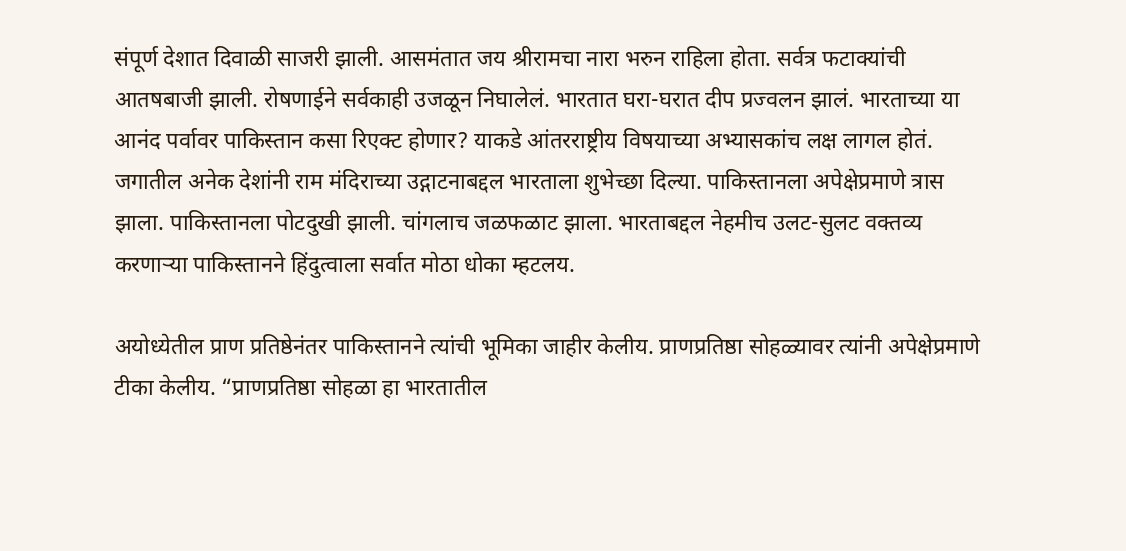संपूर्ण देशात दिवाळी साजरी झाली. आसमंतात जय श्रीरामचा नारा भरुन राहिला होता. सर्वत्र फटाक्यांची आतषबाजी झाली. रोषणाईने सर्वकाही उजळून निघालेलं. भारतात घरा-घरात दीप प्रज्वलन झालं. भारताच्या या आनंद पर्वावर पाकिस्तान कसा रिएक्ट होणार? याकडे आंतरराष्ट्रीय विषयाच्या अभ्यासकांच लक्ष लागल होतं. जगातील अनेक देशांनी राम मंदिराच्या उद्गाटनाबद्दल भारताला शुभेच्छा दिल्या. पाकिस्तानला अपेक्षेप्रमाणे त्रास झाला. पाकिस्तानला पोटदुखी झाली. चांगलाच जळफळाट झाला. भारताबद्दल नेहमीच उलट-सुलट वक्तव्य करणाऱ्या पाकिस्तानने हिंदुत्वाला सर्वात मोठा धोका म्हटलय.

अयोध्येतील प्राण प्रतिष्ठेनंतर पाकिस्तानने त्यांची भूमिका जाहीर केलीय. प्राणप्रतिष्ठा सोहळ्यावर त्यांनी अपेक्षेप्रमाणे टीका केलीय. “प्राणप्रतिष्ठा सोहळा हा भारतातील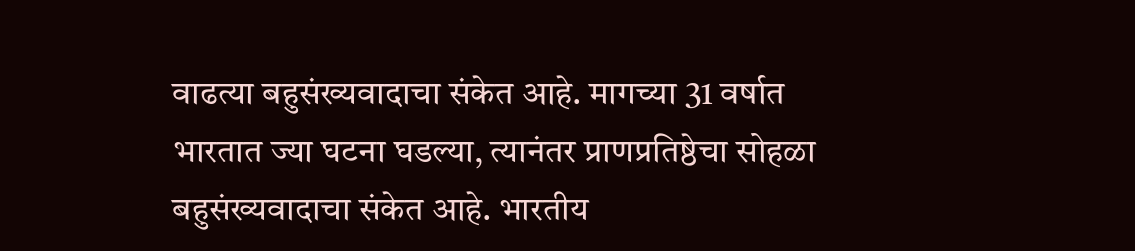वाढत्या बहुसंख्यवादाचा संकेत आहे. मागच्या 31 वर्षात भारतात ज्या घटना घडल्या, त्यानंतर प्राणप्रतिष्ठेचा सोहळा बहुसंख्यवादाचा संकेत आहे. भारतीय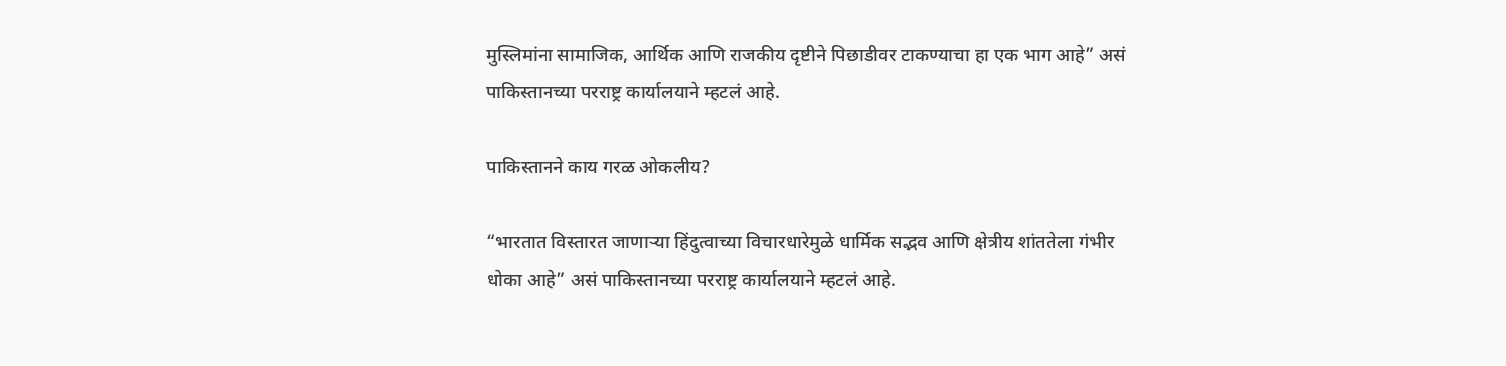मुस्लिमांना सामाजिक, आर्थिक आणि राजकीय दृष्टीने पिछाडीवर टाकण्याचा हा एक भाग आहे” असं पाकिस्तानच्या परराष्ट्र कार्यालयाने म्हटलं आहे.

पाकिस्तानने काय गरळ ओकलीय?

“भारतात विस्तारत जाणाऱ्या हिंदुत्वाच्या विचारधारेमुळे धार्मिक सद्भव आणि क्षेत्रीय शांततेला गंभीर धोका आहे” असं पाकिस्तानच्या परराष्ट्र कार्यालयाने म्हटलं आहे.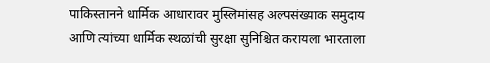पाकिस्तानने धार्मिक आधारावर मुस्लिमांसह अल्पसंख्याक समुदाय आणि त्यांच्या धार्मिक स्थळांची सुरक्षा सुनिश्चित करायला भारताला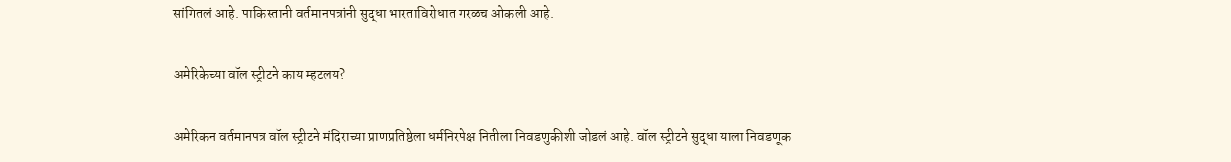सांगितलं आहे. पाकिस्तानी वर्तमानपत्रांनी सुद्धा भारताविरोधात गरळच ओकली आहे.

अमेरिकेच्या वॉल स्ट्रीटने काय म्हटलय?

अमेरिकन वर्तमानपत्र वॉल स्ट्रीटने मंदिराच्या प्राणप्रतिष्ठेला धर्मनिरपेक्ष नितीला निवडणुकीशी जोडलं आहे. वॉल स्ट्रीटने सुद्धा याला निवडणूक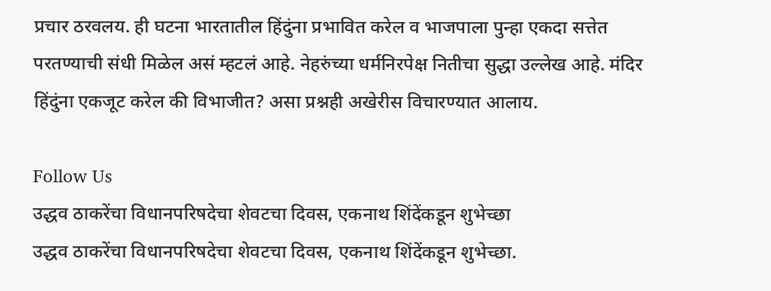प्रचार ठरवलय. ही घटना भारतातील हिंदुंना प्रभावित करेल व भाजपाला पुन्हा एकदा सत्तेत परतण्याची संधी मिळेल असं म्हटलं आहे. नेहरुंच्या धर्मनिरपेक्ष नितीचा सुद्धा उल्लेख आहे. मंदिर हिंदुंना एकजूट करेल की विभाजीत? असा प्रश्नही अखेरीस विचारण्यात आलाय.

Follow Us
उद्धव ठाकरेंचा विधानपरिषदेचा शेवटचा दिवस, एकनाथ शिंदेंकडून शुभेच्छा
उद्धव ठाकरेंचा विधानपरिषदेचा शेवटचा दिवस, एकनाथ शिंदेंकडून शुभेच्छा.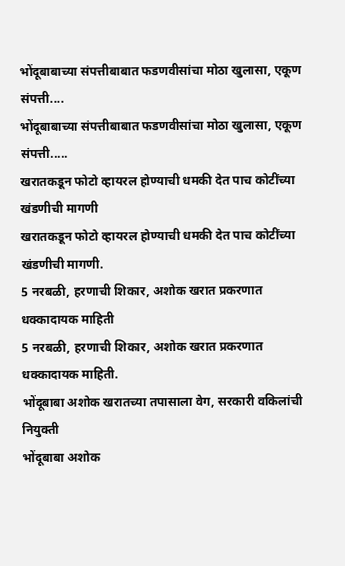भोंदूबाबाच्या संपत्तीबाबात फडणवीसांचा मोठा खुलासा, एकूण संपत्ती....
भोंदूबाबाच्या संपत्तीबाबात फडणवीसांचा मोठा खुलासा, एकूण संपत्ती.....
खरातकडून फोटो व्हायरल होण्याची धमकी देत पाच कोटींच्या खंडणीची मागणी
खरातकडून फोटो व्हायरल होण्याची धमकी देत पाच कोटींच्या खंडणीची मागणी.
5 नरबळी, हरणाची शिकार, अशोक खरात प्रकरणात धक्कादायक माहिती
5 नरबळी, हरणाची शिकार, अशोक खरात प्रकरणात धक्कादायक माहिती.
भोंदूबाबा अशोक खरातच्या तपासाला वेग, सरकारी वकिलांची नियुक्ती
भोंदूबाबा अशोक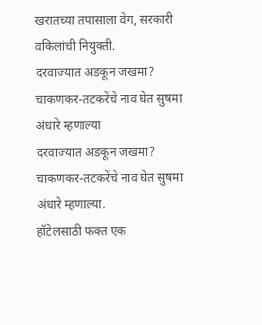खरातच्या तपासाला वेग, सरकारी वकिलांची नियुक्ती.
दरवाज्यात अडकून जखमा? चाकणकर-तटकरेंचे नाव घेत सुषमा अंधारे म्हणाल्या
दरवाज्यात अडकून जखमा? चाकणकर-तटकरेंचे नाव घेत सुषमा अंधारे म्हणाल्या.
हॉटेलसाठी फक्त एक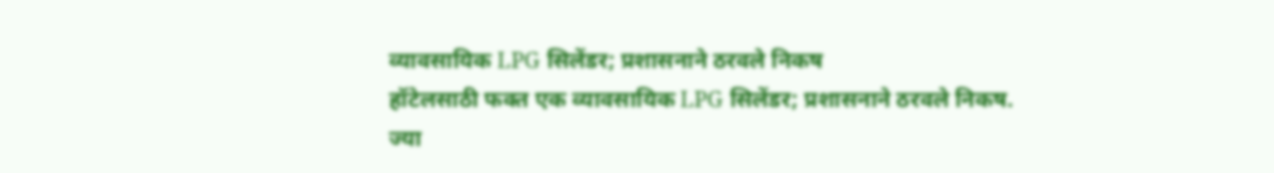व्यावसायिक LPG सिलेंडर; प्रशासनाने ठरवले निकष
हॉटेलसाठी फक्त एक व्यावसायिक LPG सिलेंडर; प्रशासनाने ठरवले निकष.
ज्या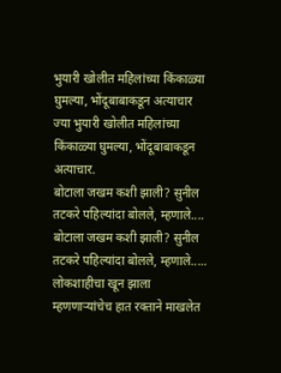भुयारी खोलीत महिलांच्या किंकाळ्या घुमल्या, भोंदूबाबाकडून अत्याचार
ज्या भुयारी खोलीत महिलांच्या किंकाळ्या घुमल्या, भोंदूबाबाकडून अत्याचार.
बोटाला जखम कशी झाली? सुनील तटकरे पहिल्यांदा बोलले, म्हणाले....
बोटाला जखम कशी झाली? सुनील तटकरे पहिल्यांदा बोलले, म्हणाले.....
लोकशाहीचा खून झाला म्हणणाऱ्यांचेच हात रक्ताने माखलेत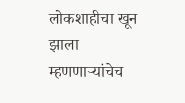लोकशाहीचा खून झाला म्हणणाऱ्यांचेच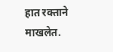हात रक्ताने माखलेत.